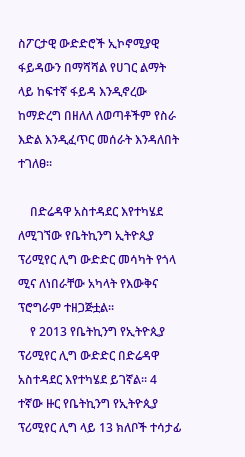ስፖርታዊ ውድድሮች ኢኮኖሚያዊ ፋይዳውን በማሻሻል የሀገር ልማት ላይ ከፍተኛ ፋይዳ እንዲኖረው ከማድረግ በዘለለ ለወጣቶችም የስራ እድል እንዲፈጥር መሰራት እንዳለበት ተገለፀ፡፡

    በድሬዳዋ አስተዳደር እየተካሄደ ለሚገኘው የቤትኪንግ ኢትዮጲያ ፕሪሚየር ሊግ ውድድር መሳካት የጎላ ሚና ለነበራቸው አካላት የእውቅና ፕሮግራም ተዘጋጅቷል፡፡
    የ 2013 የቤትኪንግ የኢትዮጲያ ፕሪሚየር ሊግ ውድድር በድሬዳዋ አስተዳደር እየተካሄደ ይገኛል፡፡ 4 ተኛው ዙር የቤትኪንግ የኢትዮጲያ ፕሪሚየር ሊግ ላይ 13 ክለቦች ተሳታፊ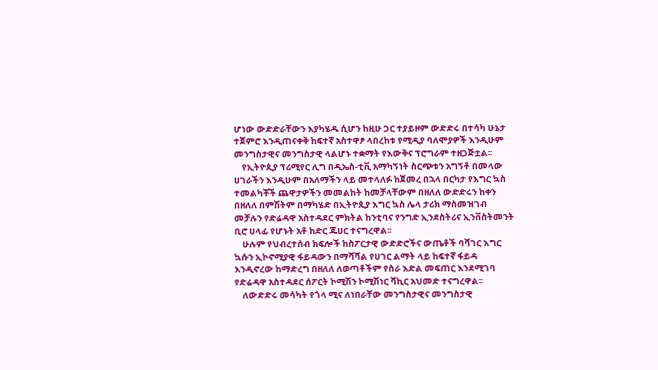ሆነው ውድድራቸውን እያካሄዱ ሲሆን ከዚሁ ጋር ተያይዞም ውድድሩ በተሳካ ሁኔታ ተጀምሮ እንዲጠናቀቅ ከፍተኛ አስተዋፆ ላበረከቱ የሚዲያ ባለሞያዎች እንዲሁም መንግስታዊና መንግስታዊ ላልሆኑ ተቋማት የእውቅና ፕሮግራም ተዘጋጅቷል፡፡
    የኢትዮጲያ ፕሪሚየር ሊግ በዲኤስ-ቲቪ አማካኝነት ስርጭቱን አግኝቶ በመላው ሀገራችን እንዲሁም በአለማችን ላይ መተላለፉ ከጀመረ በኋላ በርካታ የእግር ኳስ ተመልካቾች ጨዋታዎችን መመልከት ከመቻላቸውም በዘለለ ውድድሩን ከቀን በዘለለ በምሽትም በማካሄድ በኢትዮጲያ እግር ኳስ ሌላ ታሪክ ማስመዝገብ መቻሉን የድሬዳዋ አስተዳደር ምክትል ከንቲባና የንግድ ኢንደስትሪና ኢንቨስትመንት ቢሮ ሀላፊ የሆኑት አቶ ከድር ጁሀር ተናግረዋል፡፡
    ሁሉም የህብረተሰብ ክፍሎች ከስፖርታዊ ውድድሮችና ውጤቶች ባሻገር እግር ኳሱን ኢኮኖሚያዊ ፋይዳውን በማሻሻል የሀገር ልማት ላይ ከፍተኛ ፋይዳ እንዲኖረው ከማድረግ በዘለለ ለወጣቶችም የስራ እድል መፍጠር እንደሚገባ የድሬዳዋ አስተዳደር ሰፖርት ኮሚሽን ኮሚሽነር ሻኪር አህመድ ተናግረዋል፡፡
    ለውድድሩ መሳካት የጎላ ሚና ለነበራቸው መንግስታዊና መንግስታዊ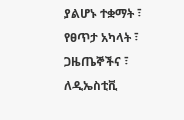ያልሆኑ ተቋማት ፣ የፀጥታ አካላት ፣ ጋዜጤኞችና ፣ ለዲኤስቲቪ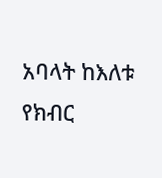አባላት ከእለቱ የክብር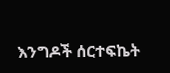እንግዶች ሰርተፍኬት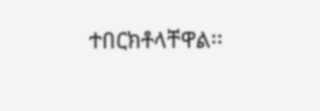ተበርክቶላቸዋል፡፡